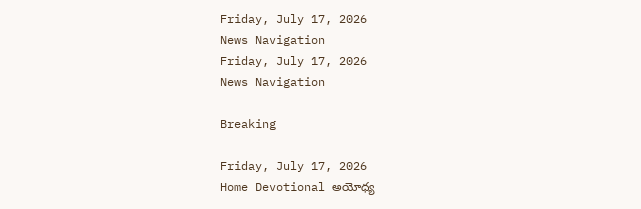Friday, July 17, 2026
News Navigation
Friday, July 17, 2026
News Navigation

Breaking

Friday, July 17, 2026
Home Devotional అయోధ్య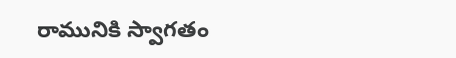రామునికి స్వాగతం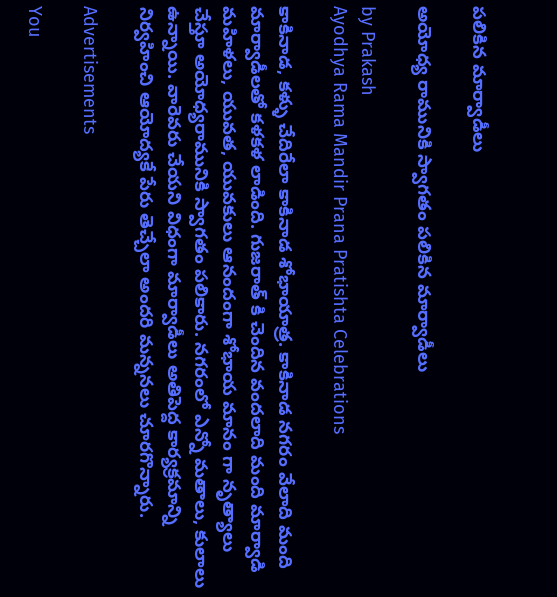పలికిన మార్వాడీలు

అయోధ్య రామునికి స్వాగతం పలికిన మార్వాడీలు

by Prakash
Ayodhya Rama Mandir Prana Pratishta Celebrations

కాకినాడ, కళ్ళు చేదిరేలా కాకినాడ శోభాయాత్ర. కాకినాడ నగరం వేలాది మంది మార్వాడీలతో కళకళ లాడింది. గుజరాత్ కి చెందిన వందలాది మంది మార్వాడి మహిళలు, యువత, యువకులు ఆనందంగా శోభాయ మానం గా నృత్యాలు చేస్తూ అయోధ్యరామునికి స్వాగతం పలికారు. నగరంలో ఎన్నో మతాలు, కులాలు ఉన్నాయి. వారెవరు చేయని విధంగా మార్వాడీలు అతిపెద్ద కార్యక్రమాన్ని నిర్వహించి ఆయోద్యకే పేరు తెచ్చేలా అందరి మన్ననలు చూరగొన్నారు.

Advertisements

You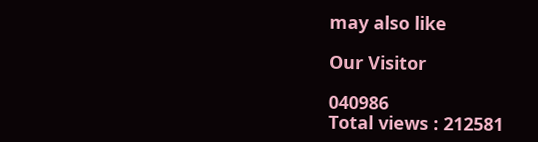may also like

Our Visitor

040986
Total views : 212581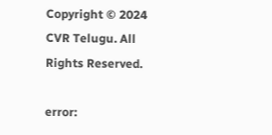Copyright © 2024 CVR Telugu. All Rights Reserved.

error: